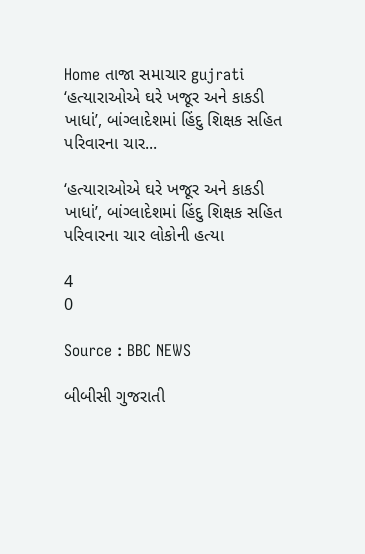Home તાજા સમાચાર gujrati ‘હત્યારાઓએ ઘરે ખજૂર અને કાકડી ખાધાં’, બાંગ્લાદેશમાં હિંદુ શિક્ષક સહિત પરિવારના ચાર...

‘હત્યારાઓએ ઘરે ખજૂર અને કાકડી ખાધાં’, બાંગ્લાદેશમાં હિંદુ શિક્ષક સહિત પરિવારના ચાર લોકોની હત્યા

4
0

Source : BBC NEWS

બીબીસી ગુજરાતી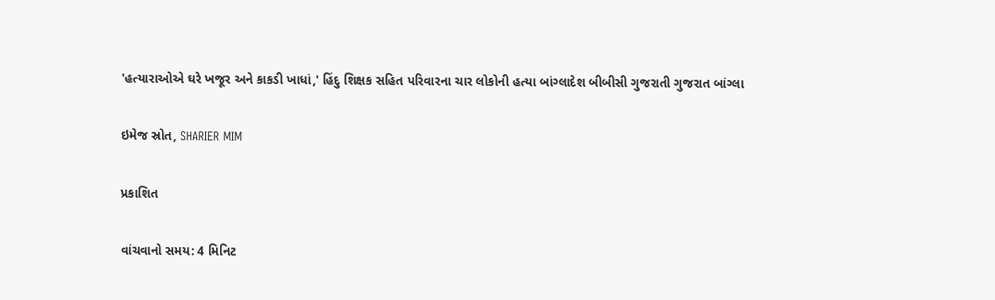'હત્યારાઓએ ઘરે ખજૂર અને કાકડી ખાધાં,' હિંદુ શિક્ષક સહિત પરિવારના ચાર લોકોની હત્યા બાંગ્લાદેશ બીબીસી ગુજરાતી ગુજરાત બાંગ્લા

ઇમેજ સ્રોત, SHARIER MIM

પ્રકાશિત

વાંચવાનો સમય: 4 મિનિટ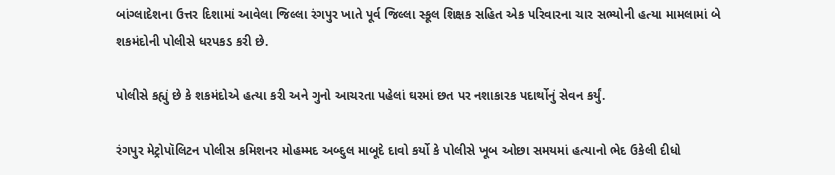બાંગ્લાદેશના ઉત્તર દિશામાં આવેલા જિલ્લા રંગપુર ખાતે પૂર્વ જિલ્લા સ્કૂલ શિક્ષક સહિત એક પરિવારના ચાર સભ્યોની હત્યા મામલામાં બે શકમંદોની પોલીસે ધરપકડ કરી છે.

પોલીસે કહ્યું છે કે શકમંદોએ હત્યા કરી અને ગુનો આચરતા પહેલાં ઘરમાં છત પર નશાકારક પદાર્થોનું સેવન કર્યું.

રંગપુર મેટ્રોપૉલિટન પોલીસ કમિશનર મોહમ્મદ અબ્દુલ માબૂદે દાવો કર્યો કે પોલીસે ખૂબ ઓછા સમયમાં હત્યાનો ભેદ ઉકેલી દીધો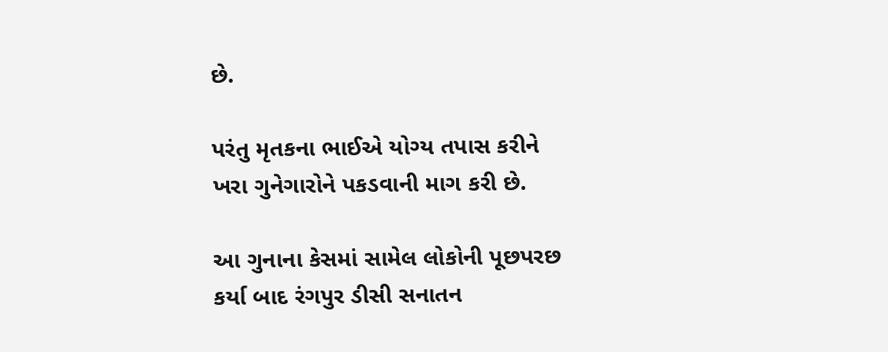છે.

પરંતુ મૃતકના ભાઈએ યોગ્ય તપાસ કરીને ખરા ગુનેગારોને પકડવાની માગ કરી છે.

આ ગુનાના કેસમાં સામેલ લોકોની પૂછપરછ કર્યા બાદ રંગપુર ડીસી સનાતન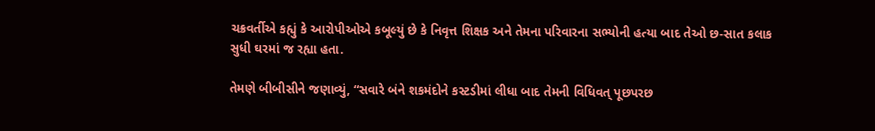ચક્રવર્તીએ કહ્યું કે આરોપીઓએ કબૂલ્યું છે કે નિવૃત્ત શિક્ષક અને તેમના પરિવારના સભ્યોની હત્યા બાદ તેઓ છ-સાત કલાક સુધી ઘરમાં જ રહ્યા હતા.

તેમણે બીબીસીને જણાવ્યું, “સવારે બંને શકમંદોને કસ્ટડીમાં લીધા બાદ તેમની વિધિવત્ પૂછપરછ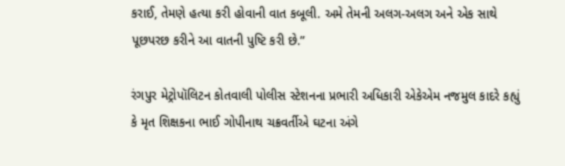કરાઈ, તેમણે હત્યા કરી હોવાની વાત કબૂલી. અમે તેમની અલગ-અલગ અને એક સાથે પૂછપરછ કરીને આ વાતની પુષ્ટિ કરી છે.”

રંગપુર મેટ્રોપૉલિટન કોતવાલી પોલીસ સ્ટેશનના પ્રભારી અધિકારી એકેએમ નજમુલ કાદરે કહ્યું કે મૃત શિક્ષકના ભાઈ ગોપીનાથ ચક્રવર્તીએ ઘટના અંગે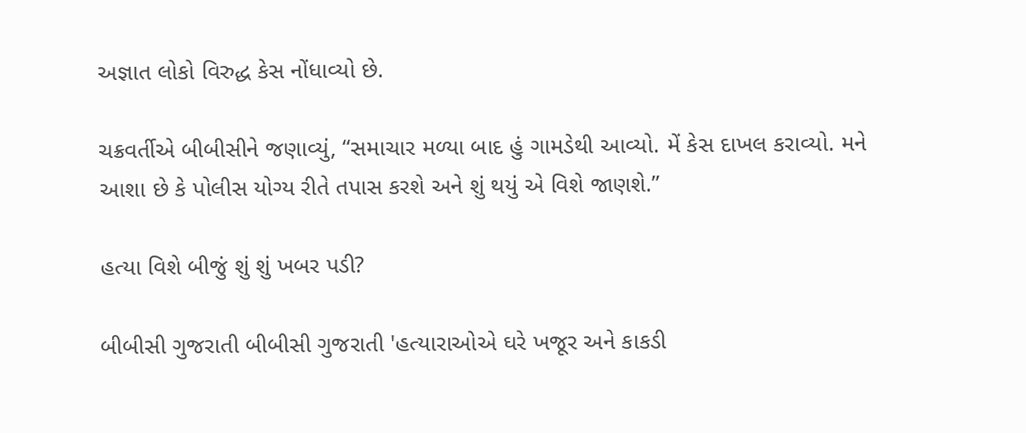અજ્ઞાત લોકો વિરુદ્ધ કેસ નોંધાવ્યો છે.

ચક્રવર્તીએ બીબીસીને જણાવ્યું, “સમાચાર મળ્યા બાદ હું ગામડેથી આવ્યો. મેં કેસ દાખલ કરાવ્યો. મને આશા છે કે પોલીસ યોગ્ય રીતે તપાસ કરશે અને શું થયું એ વિશે જાણશે.”

હત્યા વિશે બીજું શું શું ખબર પડી?

બીબીસી ગુજરાતી બીબીસી ગુજરાતી 'હત્યારાઓએ ઘરે ખજૂર અને કાકડી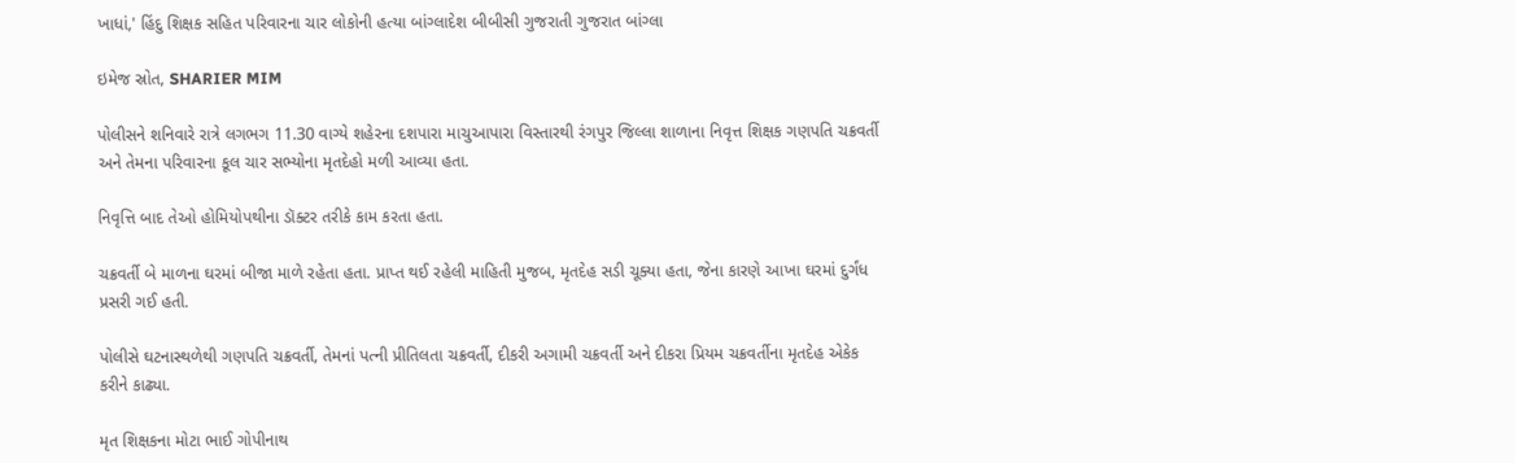ખાધાં,' હિંદુ શિક્ષક સહિત પરિવારના ચાર લોકોની હત્યા બાંગ્લાદેશ બીબીસી ગુજરાતી ગુજરાત બાંગ્લા

ઇમેજ સ્રોત, SHARIER MIM

પોલીસને શનિવારે રાત્રે લગભગ 11.30 વાગ્યે શહેરના દશપારા માચુઆપારા વિસ્તારથી રંગપુર જિલ્લા શાળાના નિવૃત્ત શિક્ષક ગણપતિ ચક્રવર્તી અને તેમના પરિવારના કૂલ ચાર સભ્યોના મૃતદેહો મળી આવ્યા હતા.

નિવૃત્તિ બાદ તેઓ હોમિયોપથીના ડૉક્ટર તરીકે કામ કરતા હતા.

ચક્રવર્તી બે માળના ઘરમાં બીજા માળે રહેતા હતા. પ્રાપ્ત થઈ રહેલી માહિતી મુજબ, મૃતદેહ સડી ચૂક્યા હતા, જેના કારણે આખા ઘરમાં દુર્ગંધ પ્રસરી ગઈ હતી.

પોલીસે ઘટનાસ્થળેથી ગણપતિ ચક્રવર્તી, તેમનાં પત્ની પ્રીતિલતા ચક્રવર્તી, દીકરી અગામી ચક્રવર્તી અને દીકરા પ્રિયમ ચક્રવર્તીના મૃતદેહ એકેક કરીને કાઢ્યા.

મૃત શિક્ષકના મોટા ભાઈ ગોપીનાથ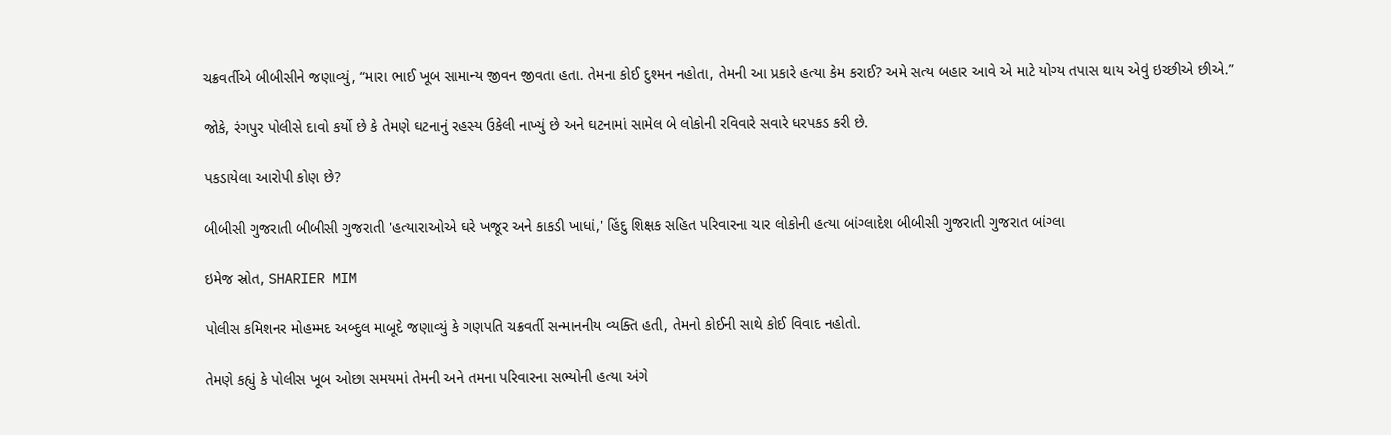ચક્રવર્તીએ બીબીસીને જણાવ્યું, “મારા ભાઈ ખૂબ સામાન્ય જીવન જીવતા હતા. તેમના કોઈ દુશ્મન નહોતા, તેમની આ પ્રકારે હત્યા કેમ કરાઈ? અમે સત્ય બહાર આવે એ માટે યોગ્ય તપાસ થાય એવું ઇચ્છીએ છીએ.”

જોકે, રંગપુર પોલીસે દાવો કર્યો છે કે તેમણે ઘટનાનું રહસ્ય ઉકેલી નાખ્યું છે અને ઘટનામાં સામેલ બે લોકોની રવિવારે સવારે ધરપકડ કરી છે.

પકડાયેલા આરોપી કોણ છે?

બીબીસી ગુજરાતી બીબીસી ગુજરાતી 'હત્યારાઓએ ઘરે ખજૂર અને કાકડી ખાધાં,' હિંદુ શિક્ષક સહિત પરિવારના ચાર લોકોની હત્યા બાંગ્લાદેશ બીબીસી ગુજરાતી ગુજરાત બાંગ્લા

ઇમેજ સ્રોત, SHARIER MIM

પોલીસ કમિશનર મોહમ્મદ અબ્દુલ માબૂદે જણાવ્યું કે ગણપતિ ચક્રવર્તી સન્માનનીય વ્યક્તિ હતી, તેમનો કોઈની સાથે કોઈ વિવાદ નહોતો.

તેમણે કહ્યું કે પોલીસ ખૂબ ઓછા સમયમાં તેમની અને તમના પરિવારના સભ્યોની હત્યા અંગે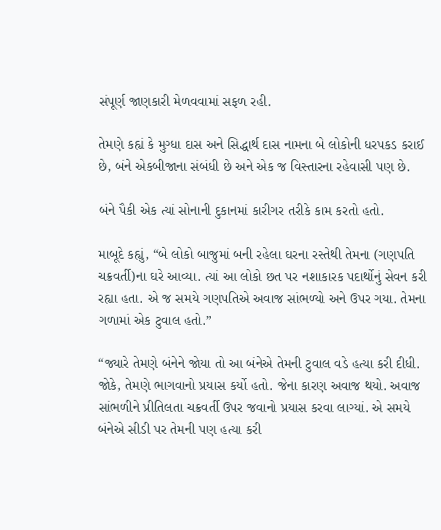સંપૂર્ણ જાણકારી મેળવવામાં સફળ રહી.

તેમણે કહ્યં કે મુગ્ધા દાસ અને સિદ્ધાર્થ દાસ નામના બે લોકોની ધરપકડ કરાઈ છે, બંને એકબીજાના સંબંધી છે અને એક જ વિસ્તારના રહેવાસી પણ છે.

બંને પૈકી એક ત્યાં સોનાની દુકાનમાં કારીગર તરીકે કામ કરતો હતો.

માબૂદે કહ્યું, “બે લોકો બાજુમાં બની રહેલા ઘરના રસ્તેથી તેમના (ગણપતિ ચક્રવર્તી)ના ઘરે આવ્યા. ત્યાં આ લોકો છત પર નશાકારક પદાર્થોનું સેવન કરી રહ્યા હતા. એ જ સમયે ગણપતિએ અવાજ સાંભળ્યો અને ઉપર ગયા. તેમના ગળામાં એક ટુવાલ હતો.”

“જ્યારે તેમણે બંનેને જોયા તો આ બંનેએ તેમની ટુવાલ વડે હત્યા કરી દીધી. જોકે, તેમણે ભાગવાનો પ્રયાસ કર્યો હતો. જેના કારણ અવાજ થયો. અવાજ સાંભળીને પ્રીતિલતા ચક્રવર્તી ઉપર જવાનો પ્રયાસ કરવા લાગ્યાં. એ સમયે બંનેએ સીડી પર તેમની પણ હત્યા કરી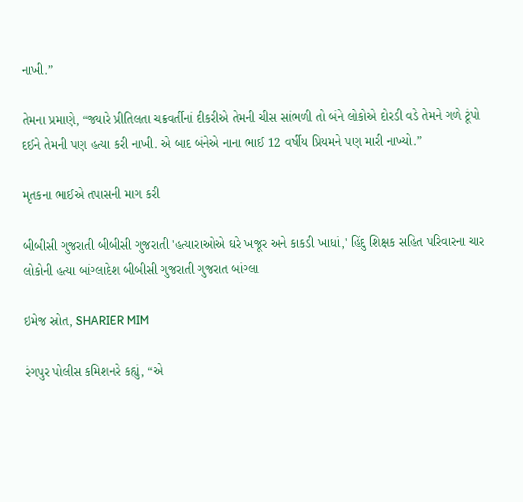નાખી.”

તેમના પ્રમાણે, “જ્યારે પ્રીતિલતા ચક્રવર્તીનાં દીકરીએ તેમની ચીસ સાંભળી તો બંને લોકોએ દોરડી વડે તેમને ગળે ટૂંપો દઈને તેમની પણ હત્યા કરી નાખી. એ બાદ બંનેએ નાના ભાઈ 12 વર્ષીય પ્રિયમને પણ મારી નાખ્યો.”

મૃતકના ભાઈએ તપાસની માગ કરી

બીબીસી ગુજરાતી બીબીસી ગુજરાતી 'હત્યારાઓએ ઘરે ખજૂર અને કાકડી ખાધાં,' હિંદુ શિક્ષક સહિત પરિવારના ચાર લોકોની હત્યા બાંગ્લાદેશ બીબીસી ગુજરાતી ગુજરાત બાંગ્લા

ઇમેજ સ્રોત, SHARIER MIM

રંગપુર પોલીસ કમિશનરે કહ્યું, “એ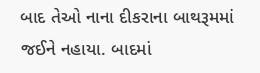બાદ તેઓ નાના દીકરાના બાથરૂમમાં જઈને નહાયા. બાદમાં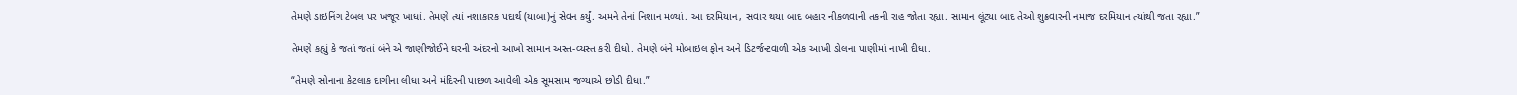તેમણે ડાઇનિંગ ટેબલ પર ખજૂર ખાધાં. તેમણે ત્યાં નશાકારક પદાર્થ (યાબા)નું સેવન કર્યું. અમને તેનાં નિશાન મળ્યાં. આ દરમિયાન, સવાર થયા બાદ બહાર નીકળવાની તકની રાહ જોતા રહ્યા. સામાન લૂંટ્યા બાદ તેઓ શુક્રવારની નમાજ દરમિયાન ત્યાંથી જતા રહ્યા.”

તેમણે કહ્યું કે જતાં જતાં બંને એ જાણીજોઈને ઘરની અંદરનો આખો સામાન અસ્ત-વ્યસ્ત કરી દીધો. તેમણે બંને મોબાઇલ ફોન અને ડિટર્જન્ટવાળી એક આખી ડોલના પાણીમાં નાખી દીધા.

“તેમણે સોનાના કેટલાક દાગીના લીધા અને મંદિરની પાછળ આવેલી એક સૂમસામ જગ્યાએ છોડી દીધા.”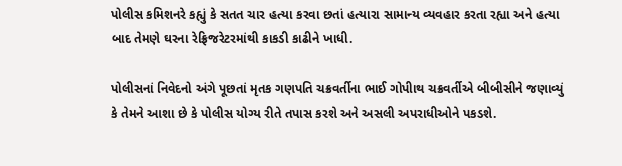પોલીસ કમિશનરે કહ્યું કે સતત ચાર હત્યા કરવા છતાં હત્યારા સામાન્ય વ્યવહાર કરતા રહ્યા અને હત્યા બાદ તેમણે ઘરના રેફ્રિજરેટરમાંથી કાકડી કાઢીને ખાધી.

પોલીસનાં નિવેદનો અંગે પૂછતાં મૃતક ગણપતિ ચક્રવર્તીના ભાઈ ગોપીાથ ચક્રવર્તીએ બીબીસીને જણાવ્યું કે તેમને આશા છે કે પોલીસ યોગ્ય રીતે તપાસ કરશે અને અસલી અપરાધીઓને પકડશે.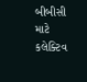બીબીસી માટે કલેક્ટિવ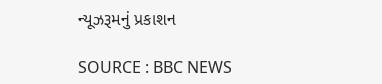ન્યૂઝરૂમનું પ્રકાશન

SOURCE : BBC NEWS